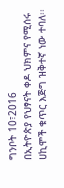ግንቦት 10፣2016
በኢትዮጵያ የህፃናት ቀዶ ህክምና የሚሰሩ ሀኪሞች ቁጥር እጅግ ዝቅተኛ ነው ተባለ፡፡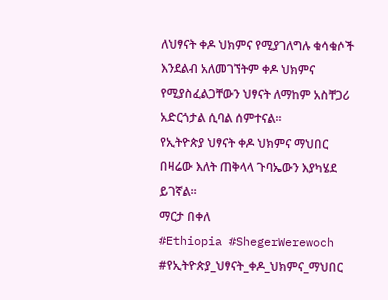ለህፃናት ቀዶ ህክምና የሚያገለግሉ ቁሳቁሶች እንደልብ አለመገኘትም ቀዶ ህክምና የሚያስፈልጋቸውን ህፃናት ለማከም አስቸጋሪ አድርጎታል ሲባል ሰምተናል፡፡
የኢትዮጵያ ህፃናት ቀዶ ህክምና ማህበር በዛሬው እለት ጠቅላላ ጉባኤውን እያካሄደ ይገኛል፡፡
ማርታ በቀለ
#Ethiopia #ShegerWerewoch #የኢትዮጵያ_ህፃናት_ቀዶ_ህክምና_ማህበር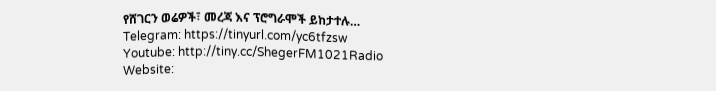የሸገርን ወሬዎች፣ መረጃ እና ፕሮግራሞች ይከታተሉ…
Telegram: https://tinyurl.com/yc6tfzsw
Youtube: http://tiny.cc/ShegerFM1021Radio
Website: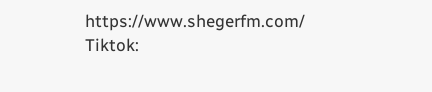https://www.shegerfm.com/
Tiktok: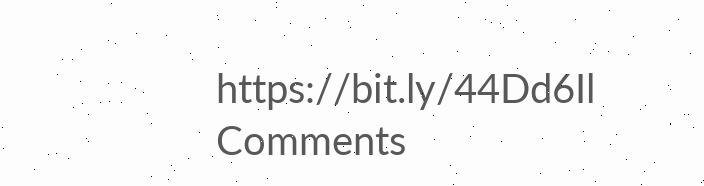https://bit.ly/44Dd6Il
Comments